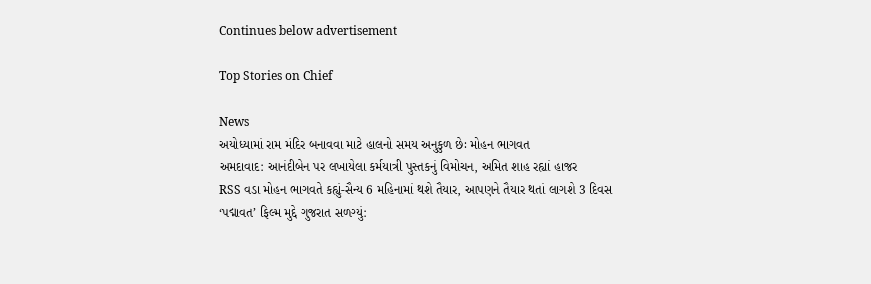Continues below advertisement

Top Stories on Chief

News
અયોધ્યામાં રામ મંદિર બનાવવા માટે હાલનો સમય અનુકુળ છેઃ મોહન ભાગવત
અમદાવાદ: આનંદીબેન પર લખાયેલા કર્મયાત્રી પુસ્તકનું વિમોચન, અમિત શાહ રહ્યાં હાજર
RSS વડા મોહન ભાગવતે કહ્યું-સૈન્ય 6 મહિનામાં થશે તૈયાર, આપણને તૈયાર થતાં લાગશે 3 દિવસ
‘પદ્માવત’ ફિલ્મ મુદ્દે ગુજરાત સળગ્યું: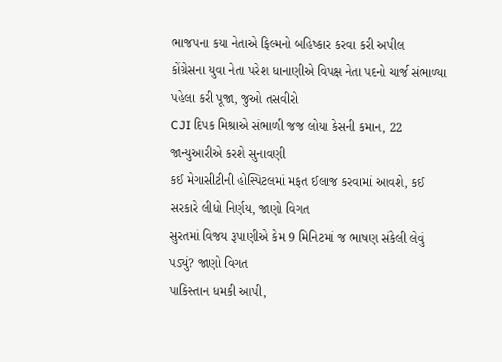ભાજપના કયા નેતાએ ફિલ્મનો બહિષ્કાર કરવા કરી અપીલ
કોંગ્રેસના યુવા નેતા પરેશ ધાનાણીએ વિપક્ષ નેતા પદનો ચાર્જ સંભાળ્યા પહેલા કરી પૂજા, જુઓ તસવીરો
CJI દિપક મિશ્રાએ સંભાળી જજ લોયા કેસની કમાન, 22 જાન્યુઆરીએ કરશે સુનાવણી
કઈ મેગાસીટીની હોસ્પિટલમાં મફત ઈલાજ કરવામાં આવશે, કઈ સરકારે લીધો નિર્ણય, જાણો વિગત
સુરતમાં વિજય રૂપાણીએ કેમ 9 મિનિટમાં જ ભાષણ સંકેલી લેવું પડ્યું? જાણો વિગત
પાકિસ્તાન ધમકી આપી,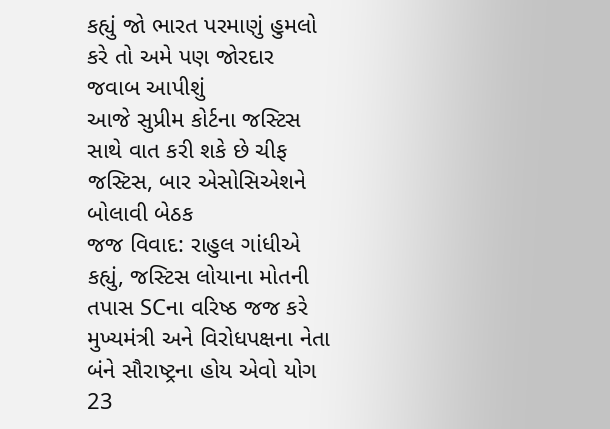કહ્યું જો ભારત પરમાણું હુમલો કરે તો અમે પણ જોરદાર જવાબ આપીશું
આજે સુપ્રીમ કોર્ટના જસ્ટિસ સાથે વાત કરી શકે છે ચીફ જસ્ટિસ, બાર એસોસિએશને બોલાવી બેઠક
જજ વિવાદ: રાહુલ ગાંધીએ કહ્યું, જસ્ટિસ લોયાના મોતની તપાસ SCના વરિષ્ઠ જજ કરે
મુખ્યમંત્રી અને વિરોધપક્ષના નેતા બંને સૌરાષ્ટ્રના હોય એવો યોગ 23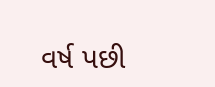વર્ષ પછી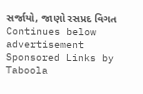સર્જાયો, જાણો રસપ્રદ વિગત
Continues below advertisement
Sponsored Links by Taboola